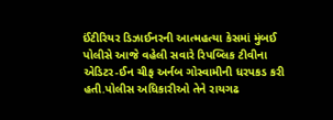ઈંટીરિયર ડિઝાઈનરની આત્મહત્યા કેસમાં મુંબઈ પોલીસે આજે વહેલી સવારે રિપબ્લિક ટીવીના એડિટર-ઈન ચીફ અર્નબ ગોસ્વામીની ધરપકડ કરી હતી.પોલીસ અધિકારીઓ તેને રાયગઢ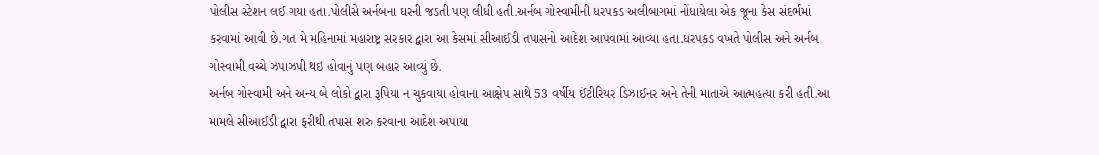પોલીસ સ્ટેશન લઈ ગયા હતા.પોલીસે અર્નબના ઘરની જડતી પણ લીધી હતી.અર્નબ ગોસ્વામીની ધરપકડ અલીબાગમાં નોંધાયેલા એક જૂના કેસ સંદર્ભમાં કરવામાં આવી છે.ગત મે મહિનામાં મહારાષ્ટ્ર સરકાર દ્વારા આ કેસમાં સીઆઈડી તપાસનો આદેશ આપવામાં આવ્યા હતા.ધરપકડ વખતે પોલીસ અને અર્નબ ગોસ્વામી વચ્ચે ઝપાઝપી થઇ હોવાનું પણ બહાર આવ્યું છે.
અર્નબ ગોસ્વામી અને અન્ય બે લોકો દ્વારા રૂપિયા ન ચુકવાયા હોવાના આક્ષેપ સાથે 53 વર્ષીય ઈંટીરિયર ડિઝાઈનર અને તેની માતાએ આત્મહત્યા કરી હતી.આ મામલે સીઆઈડી દ્વારા ફરીથી તપાસ શરુ કરવાના આદેશ અપાયા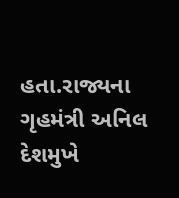હતા.રાજ્યના ગૃહમંત્રી અનિલ દેશમુખે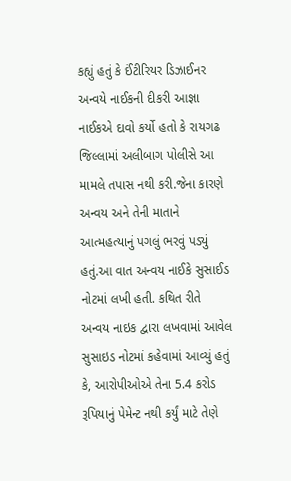કહ્યું હતું કે ઈંટીરિયર ડિઝાઈનર અન્વયે નાઈકની દીકરી આજ્ઞા નાઈકએ દાવો કર્યો હતો કે રાયગઢ જિલ્લામાં અલીબાગ પોલીસે આ મામલે તપાસ નથી કરી.જેના કારણે અન્વય અને તેની માતાને આત્મહત્યાનું પગલું ભરવું પડ્યું હતું.આ વાત અન્વય નાઈકે સુસાઈડ નોટમાં લખી હતી. કથિત રીતે અન્વય નાઇક દ્વારા લખવામાં આવેલ સુસાઇડ નોટમાં કહેવામાં આવ્યું હતું કે, આરોપીઓએ તેના 5.4 કરોડ રૂપિયાનું પેમેન્ટ નથી કર્યું માટે તેણે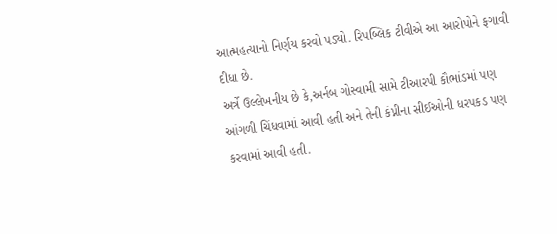આત્મહત્યાનો નિર્ણય કરવો પડ્યો. રિપબ્લિક ટીવીએ આ આરોપોને ફગાવી દીધા છે.
અર્ત્રે ઉલ્લેખનીય છે કે,અર્નબ ગોસ્વામી સામે ટીઆરપી કૌભાંડમાં પણ આંગળી ચિંધવામાં આવી હતી અને તેની કંપ્નીના સીઈઓની ધરપકડ પણ કરવામાં આવી હતી.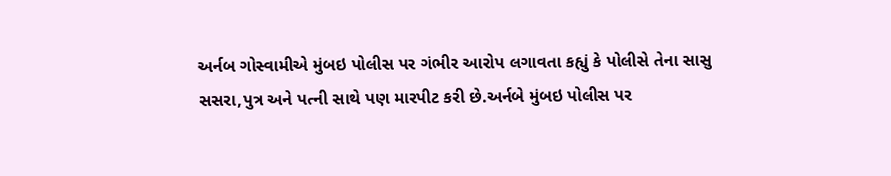અર્નબ ગોસ્વામીએ મુંબઇ પોલીસ પર ગંભીર આરોપ લગાવતા કહ્યું કે પોલીસે તેના સાસુ સસરા,પુત્ર અને પત્ની સાથે પણ મારપીટ કરી છે.અર્નબે મુંબઇ પોલીસ પર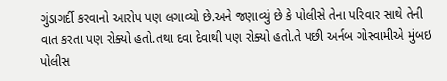ગુંડાગર્દી કરવાનો આરોપ પણ લગાવ્યો છે.અને જણાવ્યું છે કે પોલીસે તેના પરિવાર સાથે તેની વાત કરતા પણ રોક્યો હતો.તથા દવા દેવાથી પણ રોક્યો હતો.તે પછી અર્નબ ગોસ્વામીએ મુંબઇ પોલીસ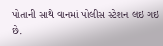પોતાની સાથે વાનમાં પોલીસ સ્ટેશન લઇ ગઇ છે.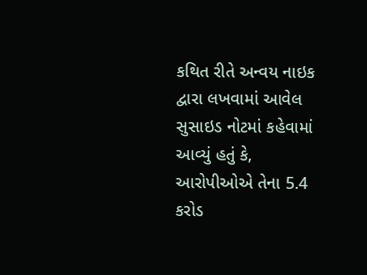કથિત રીતે અન્વય નાઇક દ્વારા લખવામાં આવેલ સુસાઇડ નોટમાં કહેવામાં આવ્યું હતું કે, આરોપીઓએ તેના 5.4 કરોડ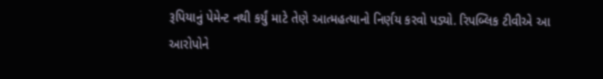રૂપિયાનું પેમેન્ટ નથી કર્યું માટે તેણે આત્મહત્યાનો નિર્ણય કરવો પડ્યો. રિપબ્લિક ટીવીએ આ આરોપોને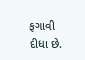ફગાવી દીધા છે.